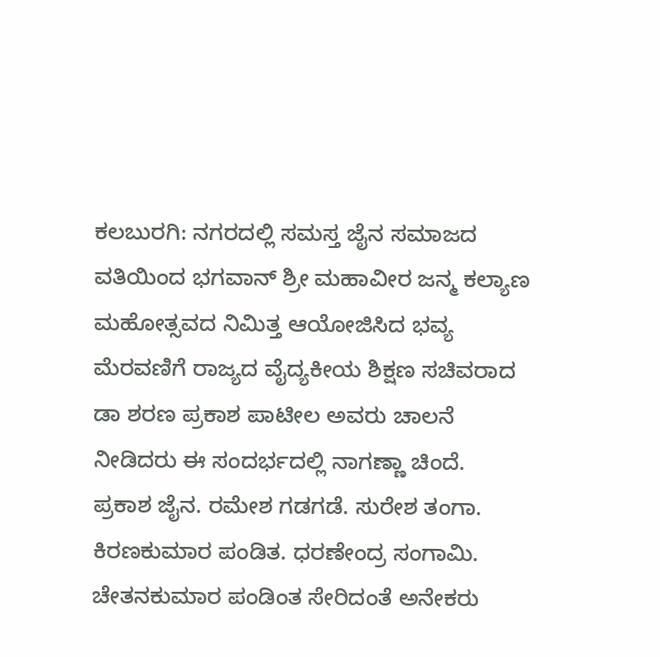ಕಲಬುರಗಿ: ನಗರದಲ್ಲಿ ಸಮಸ್ತ ಜೈನ ಸಮಾಜದ ವತಿಯಿಂದ ಭಗವಾನ್ ಶ್ರೀ ಮಹಾವೀರ ಜನ್ಮ ಕಲ್ಯಾಣ ಮಹೋತ್ಸವದ ನಿಮಿತ್ತ ಆಯೋಜಿಸಿದ ಭವ್ಯ ಮೆರವಣಿಗೆ ರಾಜ್ಯದ ವೈದ್ಯಕೀಯ ಶಿಕ್ಷಣ ಸಚಿವರಾದ ಡಾ ಶರಣ ಪ್ರಕಾಶ ಪಾಟೀಲ ಅವರು ಚಾಲನೆ ನೀಡಿದರು ಈ ಸಂದರ್ಭದಲ್ಲಿ ನಾಗಣ್ಣಾ ಚಿಂದೆ. ಪ್ರಕಾಶ ಜೈನ. ರಮೇಶ ಗಡಗಡೆ. ಸುರೇಶ ತಂಗಾ. ಕಿರಣಕುಮಾರ ಪಂಡಿತ. ಧರಣೇಂದ್ರ ಸಂಗಾಮಿ. ಚೇತನಕುಮಾರ ಪಂಡಿಂತ ಸೇರಿದಂತೆ ಅನೇಕರು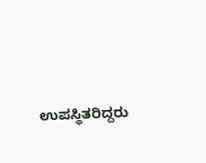ಉಪಸ್ಥಿತರಿದ್ದರು